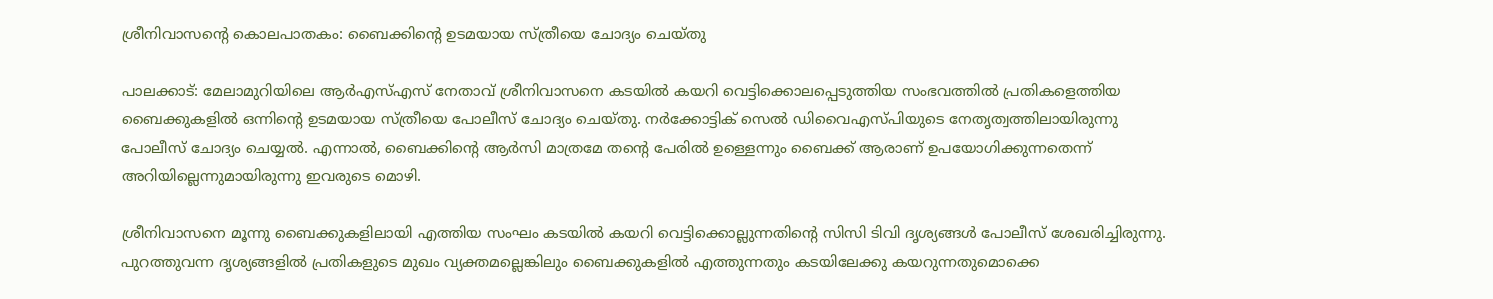ശ്രീനിവാസന്റെ കൊലപാതകം: ബൈക്കിന്റെ ഉടമയായ സ്ത്രീയെ ചോദ്യം ചെയ്തു

പാലക്കാട്: മേലാമുറിയിലെ ആര്‍എസ്എസ് നേതാവ് ശ്രീനിവാസനെ കടയില്‍ കയറി വെട്ടിക്കൊലപ്പെടുത്തിയ സംഭവത്തില്‍ പ്രതികളെത്തിയ ബൈക്കുകളില്‍ ഒന്നിന്റെ ഉടമയായ സ്ത്രീയെ പോലീസ് ചോദ്യം ചെയ്തു. നര്‍ക്കോട്ടിക് സെല്‍ ഡിവൈഎസ്പിയുടെ നേതൃത്വത്തിലായിരുന്നു പോലീസ് ചോദ്യം ചെയ്യല്‍. എന്നാല്‍, ബൈക്കിന്റെ ആര്‍സി മാത്രമേ തന്റെ പേരില്‍ ഉള്ളെന്നും ബൈക്ക് ആരാണ് ഉപയോഗിക്കുന്നതെന്ന് അറിയില്ലെന്നുമായിരുന്നു ഇവരുടെ മൊഴി.

ശ്രീനിവാസനെ മൂന്നു ബൈക്കുകളിലായി എത്തിയ സംഘം കടയില്‍ കയറി വെട്ടിക്കൊല്ലുന്നതിന്റെ സിസി ടിവി ദൃശ്യങ്ങള്‍ പോലീസ് ശേഖരിച്ചിരുന്നു. പുറത്തുവന്ന ദൃശ്യങ്ങളില്‍ പ്രതികളുടെ മുഖം വ്യക്തമല്ലെങ്കിലും ബൈക്കുകളില്‍ എത്തുന്നതും കടയിലേക്കു കയറുന്നതുമൊക്കെ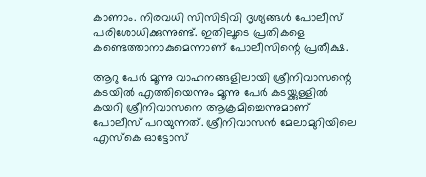കാണാം. നിരവധി സിസിടിവി ദൃശ്യങ്ങള്‍ പോലീസ് പരിശോധിക്കുന്നുണ്ട്. ഇതിലൂടെ പ്രതികളെ കണ്ടെത്താനാകുമെന്നാണ് പോലീസിന്റെ പ്രതീക്ഷ.

ആറു പേര്‍ മൂന്നു വാഹനങ്ങളിലായി ശ്രീനിവാസന്റെ കടയില്‍ എത്തിയെന്നും മൂന്നു പേര്‍ കടയ്ക്കുള്ളില്‍ കയറി ശ്രീനിവാസനെ ആക്രമിച്ചെന്നുമാണ് പോലീസ് പറയുന്നത്. ശ്രീനിവാസന്‍ മേലാമുറിയിലെ എസ്‌കെ ഓട്ടോസ്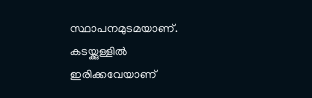സ്ഥാപനമുടമയാണ്. കടയ്ക്കുള്ളില്‍ ഇരിക്കവേയാണ്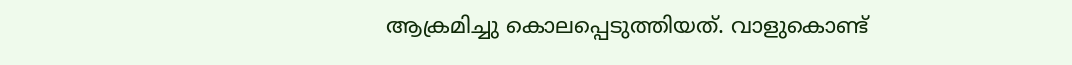ആക്രമിച്ചു കൊലപ്പെടുത്തിയത്. വാളുകൊണ്ട്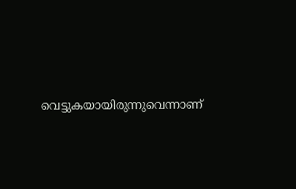വെട്ടുകയായിരുന്നുവെന്നാണ്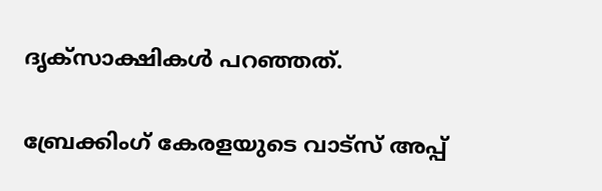ദൃക്‌സാക്ഷികള്‍ പറഞ്ഞത്.

ബ്രേക്കിംഗ് കേരളയുടെ വാട്സ് അപ്പ്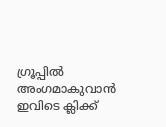ഗ്രൂപ്പിൽ അംഗമാകുവാൻ ഇവിടെ ക്ലിക്ക്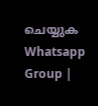ചെയ്യുക Whatsapp Group |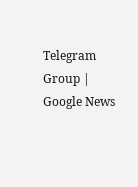Telegram Group | Google News